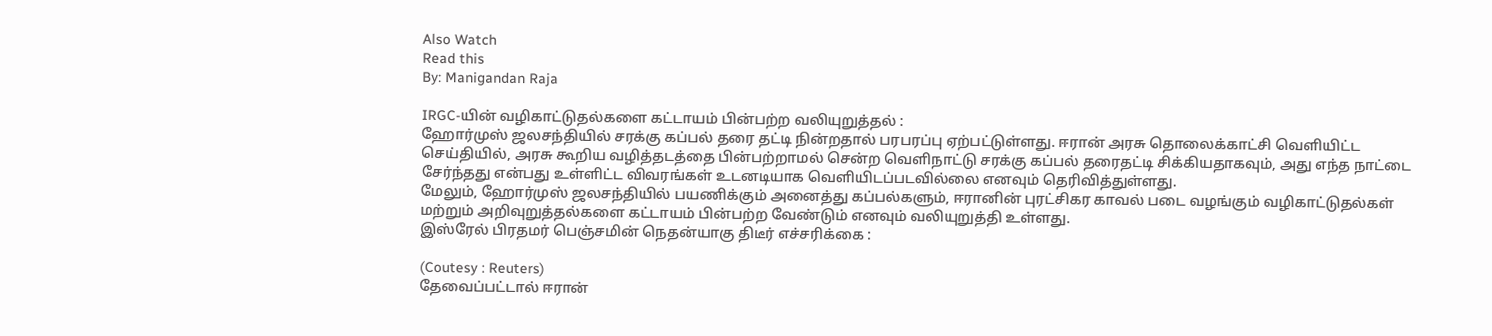Also Watch
Read this
By: Manigandan Raja

IRGC-யின் வழிகாட்டுதல்களை கட்டாயம் பின்பற்ற வலியுறுத்தல் :
ஹோர்முஸ் ஜலசந்தியில் சரக்கு கப்பல் தரை தட்டி நின்றதால் பரபரப்பு ஏற்பட்டுள்ளது. ஈரான் அரசு தொலைக்காட்சி வெளியிட்ட செய்தியில், அரசு கூறிய வழித்தடத்தை பின்பற்றாமல் சென்ற வெளிநாட்டு சரக்கு கப்பல் தரைதட்டி சிக்கியதாகவும், அது எந்த நாட்டை சேர்ந்தது என்பது உள்ளிட்ட விவரங்கள் உடனடியாக வெளியிடப்படவில்லை எனவும் தெரிவித்துள்ளது.
மேலும், ஹோர்முஸ் ஜலசந்தியில் பயணிக்கும் அனைத்து கப்பல்களும், ஈரானின் புரட்சிகர காவல் படை வழங்கும் வழிகாட்டுதல்கள் மற்றும் அறிவுறுத்தல்களை கட்டாயம் பின்பற்ற வேண்டும் எனவும் வலியுறுத்தி உள்ளது.
இஸ்ரேல் பிரதமர் பெஞ்சமின் நெதன்யாகு திடீர் எச்சரிக்கை :

(Coutesy : Reuters)
தேவைப்பட்டால் ஈரான்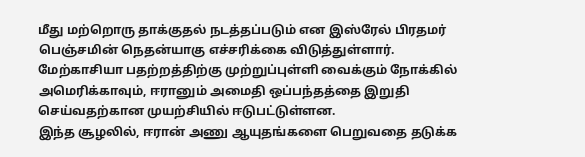மீது மற்றொரு தாக்குதல் நடத்தப்படும் என இஸ்ரேல் பிரதமர் பெஞ்சமின் நெதன்யாகு எச்சரிக்கை விடுத்துள்ளார். மேற்காசியா பதற்றத்திற்கு முற்றுப்புள்ளி வைக்கும் நோக்கில் அமெரிக்காவும், ஈரானும் அமைதி ஒப்பந்தத்தை இறுதி செய்வதற்கான முயற்சியில் ஈடுபட்டுள்ளன.
இந்த சூழலில், ஈரான் அணு ஆயுதங்களை பெறுவதை தடுக்க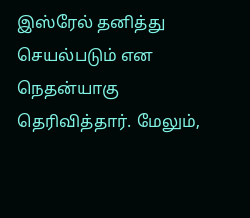இஸ்ரேல் தனித்து செயல்படும் என நெதன்யாகு தெரிவித்தார். மேலும்,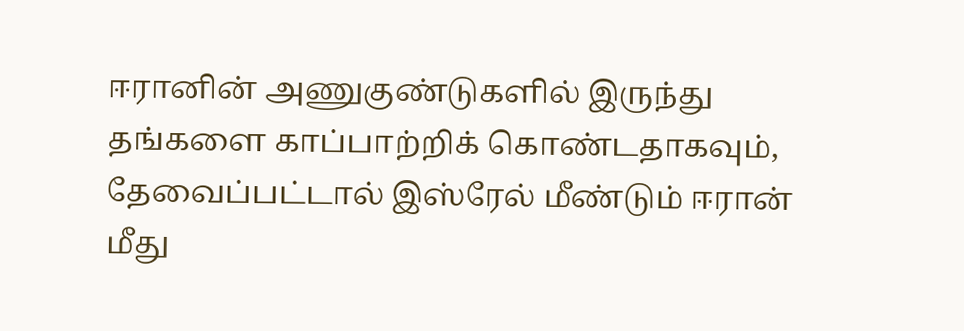ஈரானின் அணுகுண்டுகளில் இருந்து தங்களை காப்பாற்றிக் கொண்டதாகவும், தேவைப்பட்டால் இஸ்ரேல் மீண்டும் ஈரான் மீது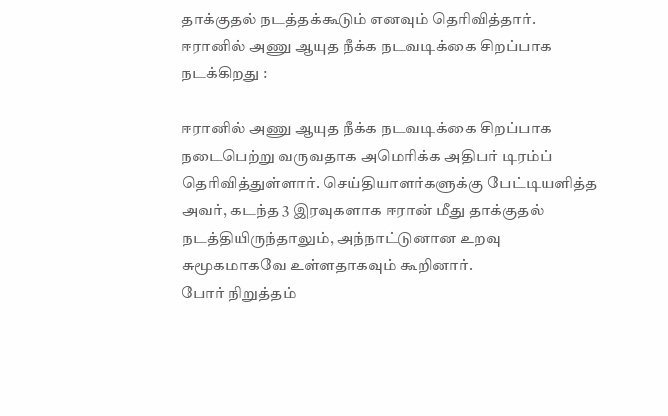தாக்குதல் நடத்தக்கூடும் எனவும் தெரிவித்தார்.
ஈரானில் அணு ஆயுத நீக்க நடவடிக்கை சிறப்பாக நடக்கிறது :

ஈரானில் அணு ஆயுத நீக்க நடவடிக்கை சிறப்பாக நடைபெற்று வருவதாக அமெரிக்க அதிபர் டிரம்ப் தெரிவித்துள்ளார். செய்தியாளர்களுக்கு பேட்டியளித்த அவர், கடந்த 3 இரவுகளாக ஈரான் மீது தாக்குதல் நடத்தியிருந்தாலும், அந்நாட்டுனான உறவு சுமூகமாகவே உள்ளதாகவும் கூறினார்.
போர் நிறுத்தம்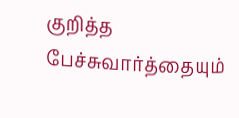குறித்த பேச்சுவார்த்தையும்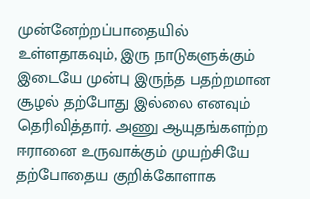முன்னேற்றப்பாதையில் உள்ளதாகவும், இரு நாடுகளுக்கும் இடையே முன்பு இருந்த பதற்றமான சூழல் தற்போது இல்லை எனவும் தெரிவித்தார். அணு ஆயுதங்களற்ற ஈரானை உருவாக்கும் முயற்சியே தற்போதைய குறிக்கோளாக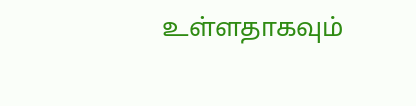உள்ளதாகவும்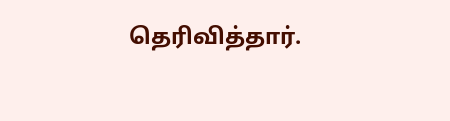தெரிவித்தார்.